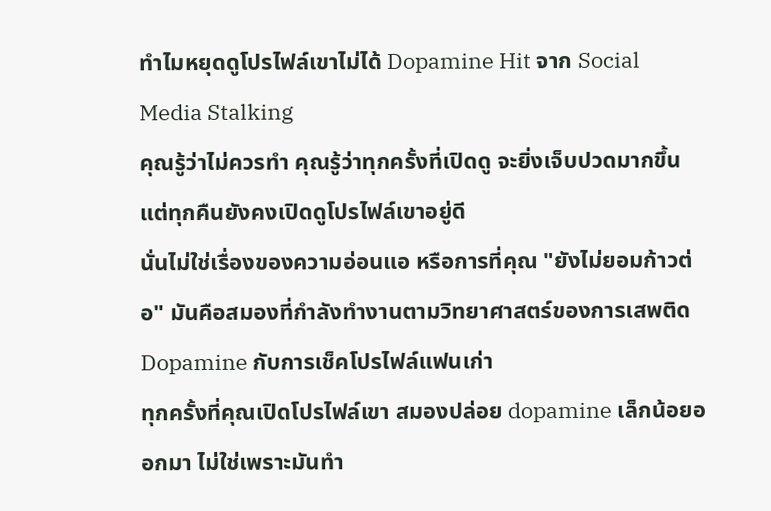ทำไมหยุดดูโปรไฟล์เขาไม่ได้ Dopamine Hit จาก Social Media Stalking
คุณรู้ว่าไม่ควรทำ คุณรู้ว่าทุกครั้งที่เปิดดู จะยิ่งเจ็บปวดมากขึ้น แต่ทุกคืนยังคงเปิดดูโปรไฟล์เขาอยู่ดี
นั่นไม่ใช่เรื่องของความอ่อนแอ หรือการที่คุณ "ยังไม่ยอมก้าวต่อ" มันคือสมองที่กำลังทำงานตามวิทยาศาสตร์ของการเสพติด
Dopamine กับการเช็คโปรไฟล์แฟนเก่า
ทุกครั้งที่คุณเปิดโปรไฟล์เขา สมองปล่อย dopamine เล็กน้อยออกมา ไม่ใช่เพราะมันทำ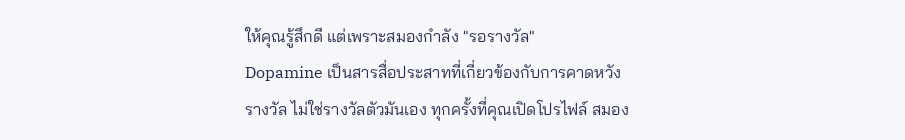ให้คุณรู้สึกดี แต่เพราะสมองกำลัง "รอรางวัล"
Dopamine เป็นสารสื่อประสาทที่เกี่ยวข้องกับการคาดหวังรางวัล ไม่ใช่รางวัลตัวมันเอง ทุกครั้งที่คุณเปิดโปรไฟล์ สมอง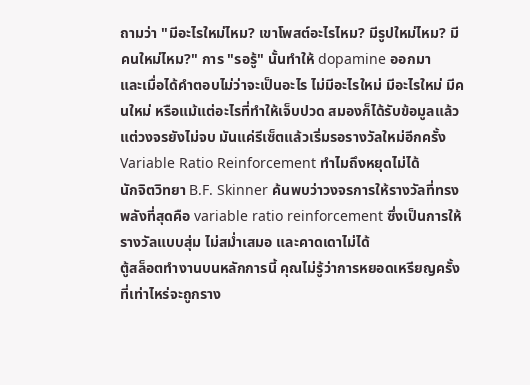ถามว่า "มีอะไรใหม่ไหม? เขาโพสต์อะไรไหม? มีรูปใหม่ไหม? มีคนใหม่ไหม?" การ "รอรู้" นั้นทำให้ dopamine ออกมา
และเมื่อได้คำตอบไม่ว่าจะเป็นอะไร ไม่มีอะไรใหม่ มีอะไรใหม่ มีคนใหม่ หรือแม้แต่อะไรที่ทำให้เจ็บปวด สมองก็ได้รับข้อมูลแล้ว แต่วงจรยังไม่จบ มันแค่รีเซ็ตแล้วเริ่มรอรางวัลใหม่อีกครั้ง
Variable Ratio Reinforcement ทำไมถึงหยุดไม่ได้
นักจิตวิทยา B.F. Skinner ค้นพบว่าวงจรการให้รางวัลที่ทรงพลังที่สุดคือ variable ratio reinforcement ซึ่งเป็นการให้รางวัลแบบสุ่ม ไม่สม่ำเสมอ และคาดเดาไม่ได้
ตู้สล็อตทำงานบนหลักการนี้ คุณไม่รู้ว่าการหยอดเหรียญครั้งที่เท่าไหร่จะถูกราง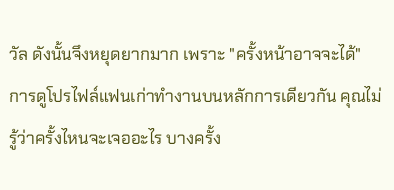วัล ดังนั้นจึงหยุดยากมาก เพราะ "ครั้งหน้าอาจจะได้"
การดูโปรไฟล์แฟนเก่าทำงานบนหลักการเดียวกัน คุณไม่รู้ว่าครั้งไหนจะเจออะไร บางครั้ง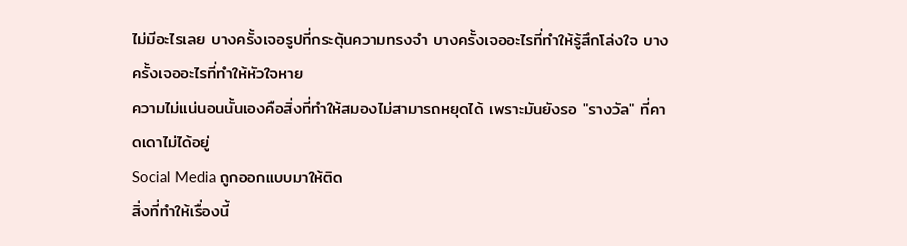ไม่มีอะไรเลย บางครั้งเจอรูปที่กระตุ้นความทรงจำ บางครั้งเจออะไรที่ทำให้รู้สึกโล่งใจ บางครั้งเจออะไรที่ทำให้หัวใจหาย
ความไม่แน่นอนนั้นเองคือสิ่งที่ทำให้สมองไม่สามารถหยุดได้ เพราะมันยังรอ "รางวัล" ที่คาดเดาไม่ได้อยู่
Social Media ถูกออกแบบมาให้ติด
สิ่งที่ทำให้เรื่องนี้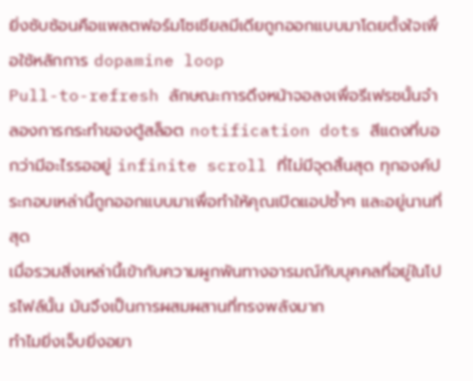ยิ่งซับซ้อนคือแพลตฟอร์มโซเชียลมีเดียถูกออกแบบมาโดยตั้งใจเพื่อใช้หลักการ dopamine loop
Pull-to-refresh ลักษณะการดึงหน้าจอลงเพื่อรีเฟรชนั้นจำลองการกระทำของตู้สล็อต notification dots สีแดงที่บอกว่ามีอะไรรออยู่ infinite scroll ที่ไม่มีจุดสิ้นสุด ทุกองค์ประกอบเหล่านี้ถูกออกแบบมาเพื่อทำให้คุณเปิดแอปซ้ำๆ และอยู่นานที่สุด
เมื่อรวมสิ่งเหล่านี้เข้ากับความผูกพันทางอารมณ์กับบุคคลที่อยู่ในโปรไฟล์นั้น มันจึงเป็นการผสมผสานที่ทรงพลังมาก
ทำไมยิ่งเจ็บยิ่งอยา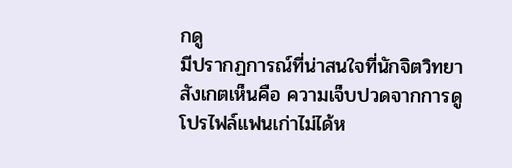กดู
มีปรากฏการณ์ที่น่าสนใจที่นักจิตวิทยาสังเกตเห็นคือ ความเจ็บปวดจากการดูโปรไฟล์แฟนเก่าไม่ได้ห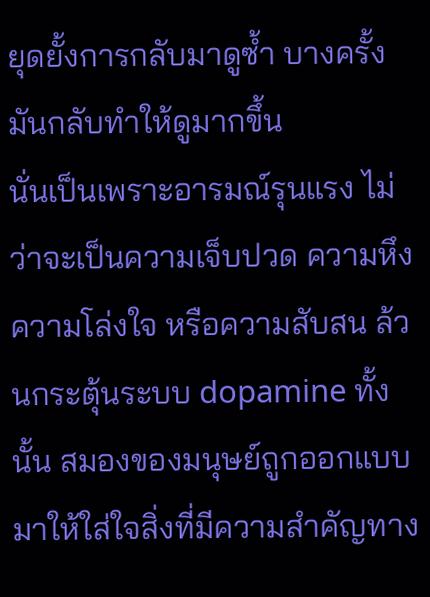ยุดยั้งการกลับมาดูซ้ำ บางครั้งมันกลับทำให้ดูมากขึ้น
นั่นเป็นเพราะอารมณ์รุนแรง ไม่ว่าจะเป็นความเจ็บปวด ความหึง ความโล่งใจ หรือความสับสน ล้วนกระตุ้นระบบ dopamine ทั้งนั้น สมองของมนุษย์ถูกออกแบบมาให้ใส่ใจสิ่งที่มีความสำคัญทาง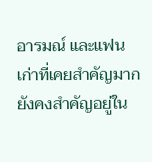อารมณ์ และแฟนเก่าที่เคยสำคัญมากยังคงสำคัญอยู่ใน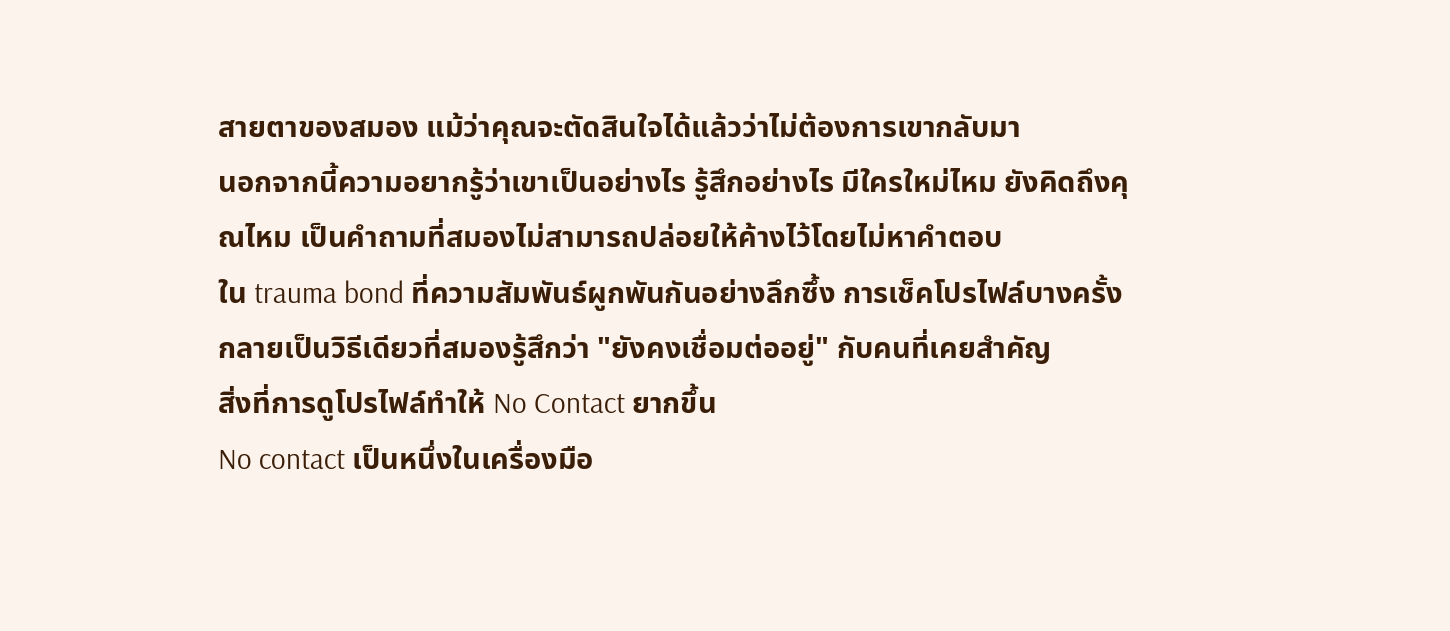สายตาของสมอง แม้ว่าคุณจะตัดสินใจได้แล้วว่าไม่ต้องการเขากลับมา
นอกจากนี้ความอยากรู้ว่าเขาเป็นอย่างไร รู้สึกอย่างไร มีใครใหม่ไหม ยังคิดถึงคุณไหม เป็นคำถามที่สมองไม่สามารถปล่อยให้ค้างไว้โดยไม่หาคำตอบ
ใน trauma bond ที่ความสัมพันธ์ผูกพันกันอย่างลึกซึ้ง การเช็คโปรไฟล์บางครั้งกลายเป็นวิธีเดียวที่สมองรู้สึกว่า "ยังคงเชื่อมต่ออยู่" กับคนที่เคยสำคัญ
สิ่งที่การดูโปรไฟล์ทำให้ No Contact ยากขึ้น
No contact เป็นหนึ่งในเครื่องมือ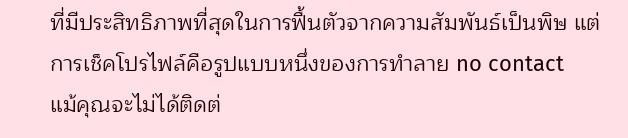ที่มีประสิทธิภาพที่สุดในการฟื้นตัวจากความสัมพันธ์เป็นพิษ แต่การเช็คโปรไฟล์คือรูปแบบหนึ่งของการทำลาย no contact
แม้คุณจะไม่ได้ติดต่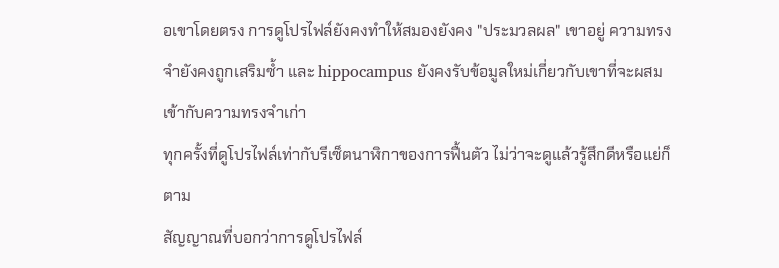อเขาโดยตรง การดูโปรไฟล์ยังคงทำให้สมองยังคง "ประมวลผล" เขาอยู่ ความทรงจำยังคงถูกเสริมซ้ำ และ hippocampus ยังคงรับข้อมูลใหม่เกี่ยวกับเขาที่จะผสมเข้ากับความทรงจำเก่า
ทุกครั้งที่ดูโปรไฟล์เท่ากับรีเซ็ตนาฬิกาของการฟื้นตัว ไม่ว่าจะดูแล้วรู้สึกดีหรือแย่ก็ตาม
สัญญาณที่บอกว่าการดูโปรไฟล์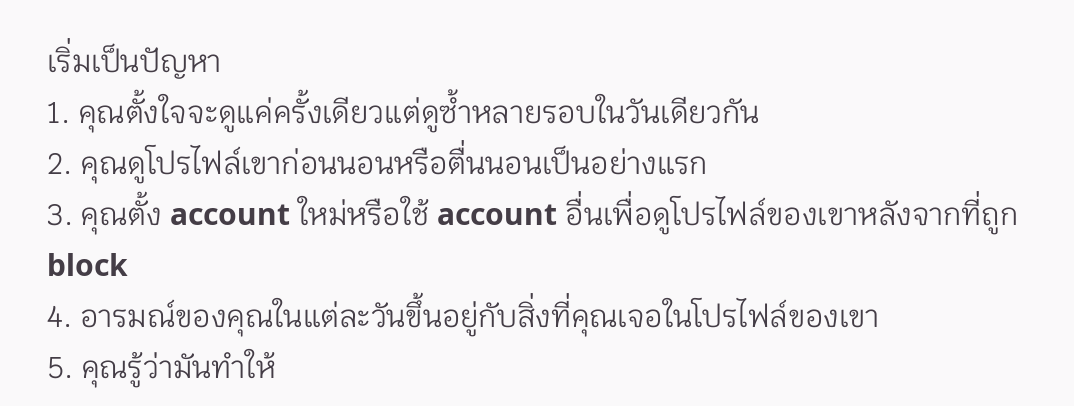เริ่มเป็นปัญหา
1. คุณตั้งใจจะดูแค่ครั้งเดียวแต่ดูซ้ำหลายรอบในวันเดียวกัน
2. คุณดูโปรไฟล์เขาก่อนนอนหรือตื่นนอนเป็นอย่างแรก
3. คุณตั้ง account ใหม่หรือใช้ account อื่นเพื่อดูโปรไฟล์ของเขาหลังจากที่ถูก block
4. อารมณ์ของคุณในแต่ละวันขึ้นอยู่กับสิ่งที่คุณเจอในโปรไฟล์ของเขา
5. คุณรู้ว่ามันทำให้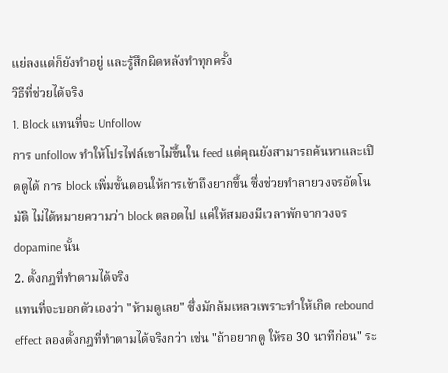แย่ลงแต่ก็ยังทำอยู่ และรู้สึกผิดหลังทำทุกครั้ง
วิธีที่ช่วยได้จริง
1. Block แทนที่จะ Unfollow
การ unfollow ทำให้โปรไฟล์เขาไม่ขึ้นใน feed แต่คุณยังสามารถค้นหาและเปิดดูได้ การ block เพิ่มขั้นตอนให้การเข้าถึงยากขึ้น ซึ่งช่วยทำลายวงจรอัตโนมัติ ไม่ได้หมายความว่า block ตลอดไป แค่ให้สมองมีเวลาพักจากวงจร dopamine นั้น
2. ตั้งกฎที่ทำตามได้จริง
แทนที่จะบอกตัวเองว่า "ห้ามดูเลย" ซึ่งมักล้มเหลวเพราะทำให้เกิด rebound effect ลองตั้งกฎที่ทำตามได้จริงกว่า เช่น "ถ้าอยากดู ให้รอ 30 นาทีก่อน" ระ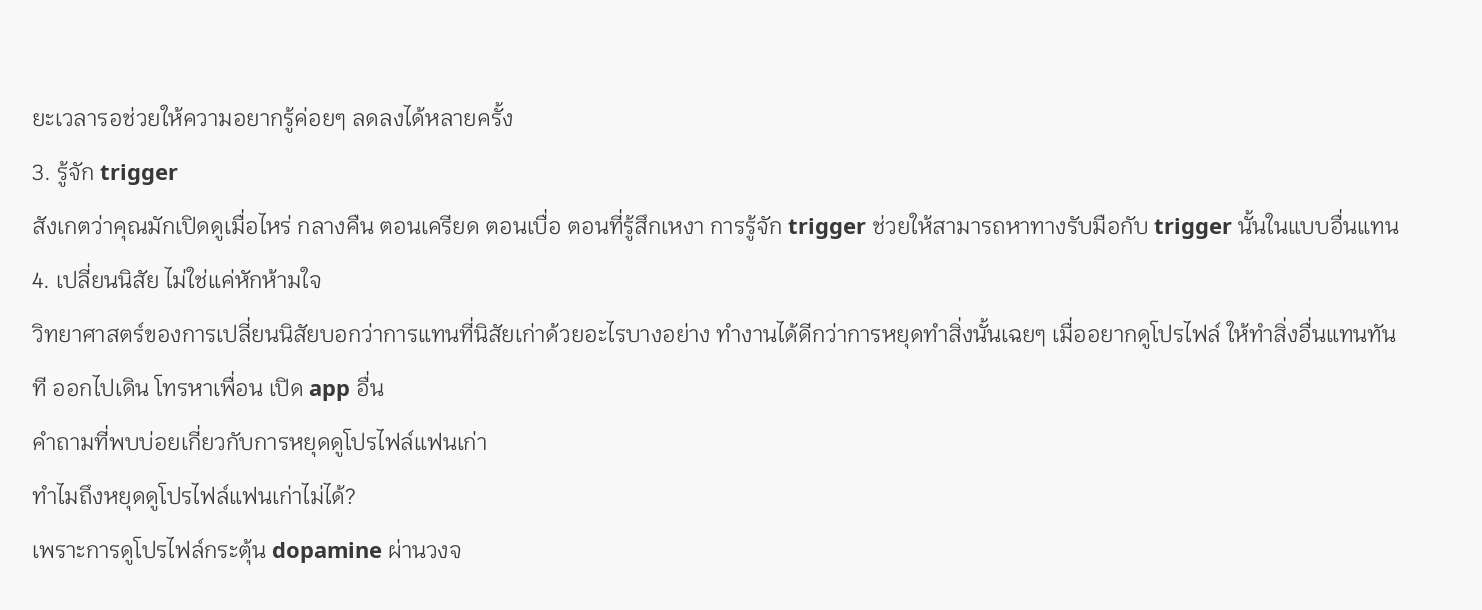ยะเวลารอช่วยให้ความอยากรู้ค่อยๆ ลดลงได้หลายครั้ง
3. รู้จัก trigger
สังเกตว่าคุณมักเปิดดูเมื่อไหร่ กลางคืน ตอนเครียด ตอนเบื่อ ตอนที่รู้สึกเหงา การรู้จัก trigger ช่วยให้สามารถหาทางรับมือกับ trigger นั้นในแบบอื่นแทน
4. เปลี่ยนนิสัย ไม่ใช่แค่หักห้ามใจ
วิทยาศาสตร์ของการเปลี่ยนนิสัยบอกว่าการแทนที่นิสัยเก่าด้วยอะไรบางอย่าง ทำงานได้ดีกว่าการหยุดทำสิ่งนั้นเฉยๆ เมื่ออยากดูโปรไฟล์ ให้ทำสิ่งอื่นแทนทันที ออกไปเดิน โทรหาเพื่อน เปิด app อื่น
คำถามที่พบบ่อยเกี่ยวกับการหยุดดูโปรไฟล์แฟนเก่า
ทำไมถึงหยุดดูโปรไฟล์แฟนเก่าไม่ได้?
เพราะการดูโปรไฟล์กระตุ้น dopamine ผ่านวงจ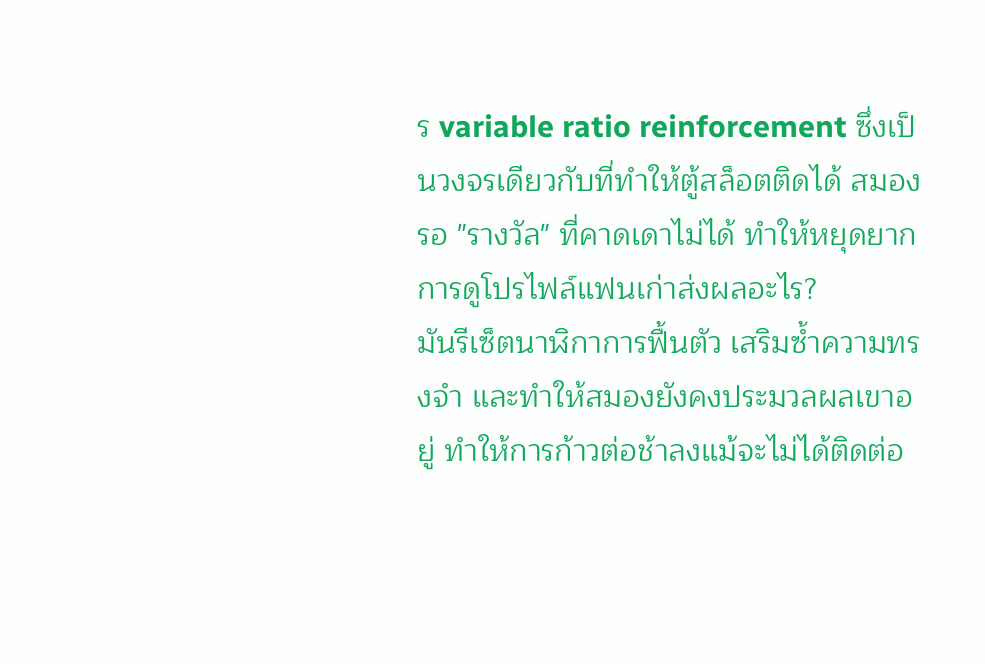ร variable ratio reinforcement ซึ่งเป็นวงจรเดียวกับที่ทำให้ตู้สล็อตติดได้ สมองรอ "รางวัล" ที่คาดเดาไม่ได้ ทำให้หยุดยาก
การดูโปรไฟล์แฟนเก่าส่งผลอะไร?
มันรีเซ็ตนาฬิกาการฟื้นตัว เสริมซ้ำความทรงจำ และทำให้สมองยังคงประมวลผลเขาอยู่ ทำให้การก้าวต่อช้าลงแม้จะไม่ได้ติดต่อ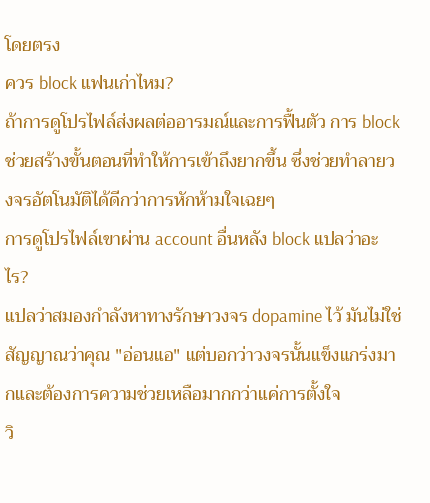โดยตรง
ควร block แฟนเก่าไหม?
ถ้าการดูโปรไฟล์ส่งผลต่ออารมณ์และการฟื้นตัว การ block ช่วยสร้างขั้นตอนที่ทำให้การเข้าถึงยากขึ้น ซึ่งช่วยทำลายวงจรอัตโนมัติได้ดีกว่าการหักห้ามใจเฉยๆ
การดูโปรไฟล์เขาผ่าน account อื่นหลัง block แปลว่าอะไร?
แปลว่าสมองกำลังหาทางรักษาวงจร dopamine ไว้ มันไม่ใช่สัญญาณว่าคุณ "อ่อนแอ" แต่บอกว่าวงจรนั้นแข็งแกร่งมากและต้องการความช่วยเหลือมากกว่าแค่การตั้งใจ
วิ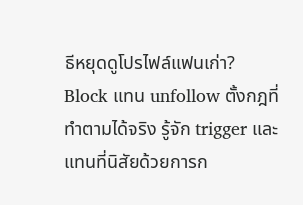ธีหยุดดูโปรไฟล์แฟนเก่า?
Block แทน unfollow ตั้งกฎที่ทำตามได้จริง รู้จัก trigger และแทนที่นิสัยด้วยการก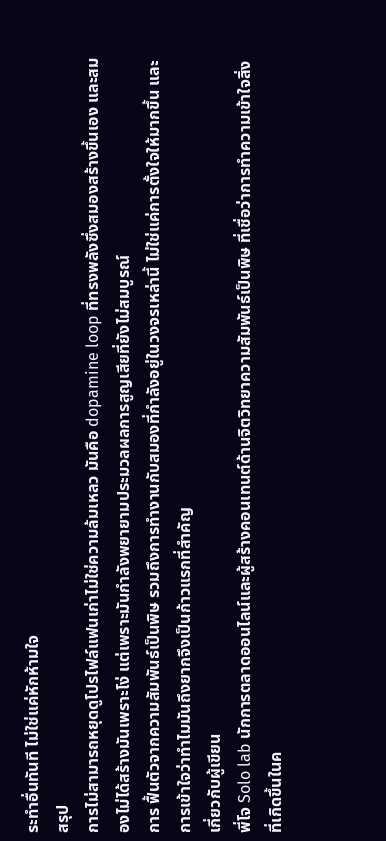ระทำอื่นทันที ไม่ใช่แค่หักห้ามใจ
สรุป
การไม่สามารถหยุดดูโปรไฟล์แฟนเก่าไม่ใช่ความล้มเหลว มันคือ dopamine loop ที่ทรงพลังซึ่งสมองสร้างขึ้นเอง และสมองไม่ได้สร้างมันเพราะโง่ แต่เพราะมันกำลังพยายามประมวลผลการสูญเสียที่ยังไม่สมบูรณ์
การ ฟื้นตัวจากความสัมพันธ์เป็นพิษ รวมถึงการทำงานกับสมองที่กำลังอยู่ในวงจรเหล่านี้ ไม่ใช่แค่การตั้งใจให้มากขึ้น และการเข้าใจว่าทำไมมันถึงยากจึงเป็นก้าวแรกที่สำคัญ
เกี่ยวกับผู้เขียน
พี่โจ Solo lab นักการตลาดออนไลน์และผู้สร้างคอนเทนต์ด้านจิตวิทยาความสัมพันธ์เป็นพิษ ที่เชื่อว่าการทำความเข้าใจสิ่งที่เกิดขึ้นในค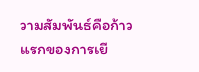วามสัมพันธ์คือก้าวแรกของการเยี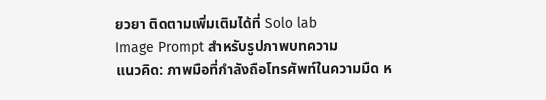ยวยา ติดตามเพิ่มเติมได้ที่ Solo lab
Image Prompt สำหรับรูปภาพบทความ
แนวคิด: ภาพมือที่กำลังถือโทรศัพท์ในความมืด ห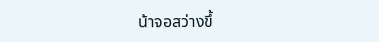น้าจอสว่างขึ้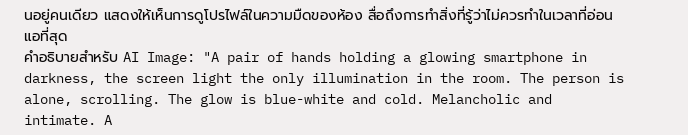นอยู่คนเดียว แสดงให้เห็นการดูโปรไฟล์ในความมืดของห้อง สื่อถึงการทำสิ่งที่รู้ว่าไม่ควรทำในเวลาที่อ่อนแอที่สุด
คำอธิบายสำหรับ AI Image: "A pair of hands holding a glowing smartphone in darkness, the screen light the only illumination in the room. The person is alone, scrolling. The glow is blue-white and cold. Melancholic and intimate. A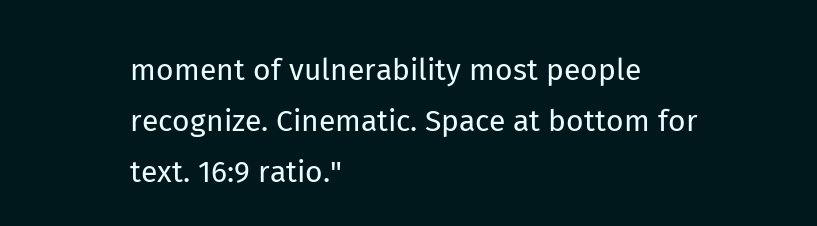moment of vulnerability most people recognize. Cinematic. Space at bottom for text. 16:9 ratio."